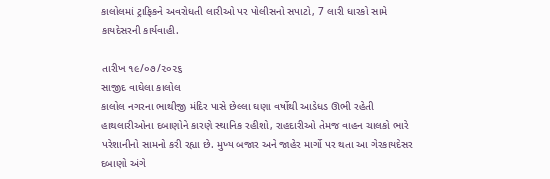કાલોલમાં ટ્રાફિકને અવરોધતી લારીઓ પર પોલીસનો સપાટો, 7 લારી ધારકો સામે કાયદેસરની કાર્યવાહી.

તારીખ ૧૯/૦૭/૨૦૨૬
સાજીદ વાઘેલા કાલોલ
કાલોલ નગરના ભાથીજી મંદિર પાસે છેલ્લા ઘણા વર્ષોથી આડેધડ ઊભી રહેતી હાથલારીઓના દબાણોને કારણે સ્થાનિક રહીશો, રાહદારીઓ તેમજ વાહન ચાલકો ભારે પરેશાનીનો સામનો કરી રહ્યા છે. મુખ્ય બજાર અને જાહેર માર્ગો પર થતા આ ગેરકાયદેસર દબાણો અંગે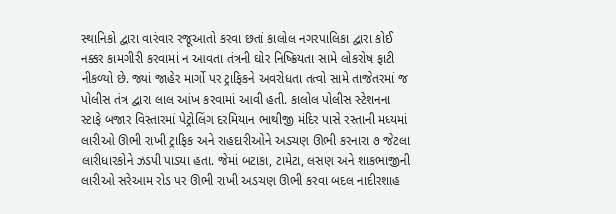સ્થાનિકો દ્વારા વારંવાર રજૂઆતો કરવા છતાં કાલોલ નગરપાલિકા દ્વારા કોઈ નક્કર કામગીરી કરવામાં ન આવતા તંત્રની ઘોર નિષ્ક્રિયતા સામે લોકરોષ ફાટી નીકળ્યો છે. જ્યાં જાહેર માર્ગો પર ટ્રાફિકને અવરોધતા તત્વો સામે તાજેતરમાં જ પોલીસ તંત્ર દ્વારા લાલ આંખ કરવામાં આવી હતી. કાલોલ પોલીસ સ્ટેશનના સ્ટાફે બજાર વિસ્તારમાં પેટ્રોલિંગ દરમિયાન ભાથીજી મંદિર પાસે રસ્તાની મધ્યમાં લારીઓ ઊભી રાખી ટ્રાફિક અને રાહદારીઓને અડચણ ઊભી કરનારા ૭ જેટલા લારીધારકોને ઝડપી પાડ્યા હતા. જેમાં બટાકા, ટામેટા, લસણ અને શાકભાજીની લારીઓ સરેઆમ રોડ પર ઊભી રાખી અડચણ ઊભી કરવા બદલ નાદીરશાહ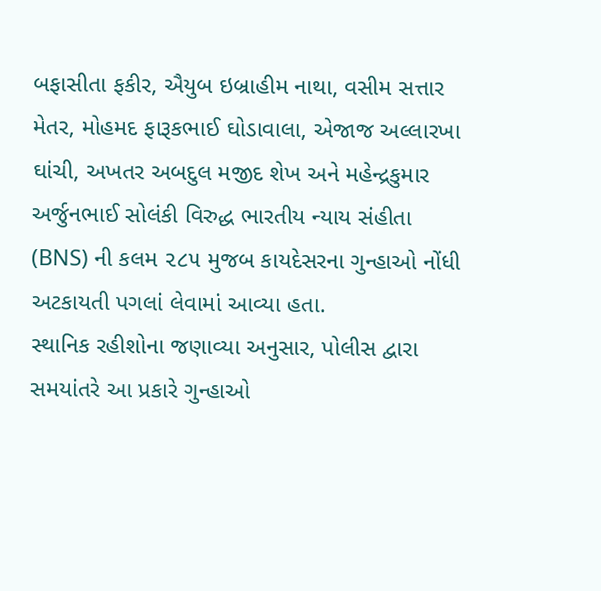બફાસીતા ફકીર, ઐયુબ ઇબ્રાહીમ નાથા, વસીમ સત્તાર મેતર, મોહમદ ફારૂકભાઈ ઘોડાવાલા, એજાજ અલ્લારખા ઘાંચી, અખતર અબદુલ મજીદ શેખ અને મહેન્દ્રકુમાર અર્જુનભાઈ સોલંકી વિરુદ્ધ ભારતીય ન્યાય સંહીતા (BNS) ની કલમ ૨૮૫ મુજબ કાયદેસરના ગુન્હાઓ નોંધી અટકાયતી પગલાં લેવામાં આવ્યા હતા.
સ્થાનિક રહીશોના જણાવ્યા અનુસાર, પોલીસ દ્વારા સમયાંતરે આ પ્રકારે ગુન્હાઓ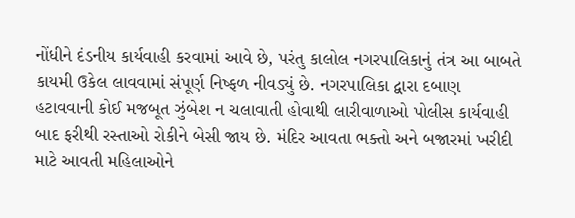નોંધીને દંડનીય કાર્યવાહી કરવામાં આવે છે, પરંતુ કાલોલ નગરપાલિકાનું તંત્ર આ બાબતે કાયમી ઉકેલ લાવવામાં સંપૂર્ણ નિષ્ફળ નીવડ્યું છે. નગરપાલિકા દ્વારા દબાણ હટાવવાની કોઈ મજબૂત ઝુંબેશ ન ચલાવાતી હોવાથી લારીવાળાઓ પોલીસ કાર્યવાહી બાદ ફરીથી રસ્તાઓ રોકીને બેસી જાય છે. મંદિર આવતા ભક્તો અને બજારમાં ખરીદી માટે આવતી મહિલાઓને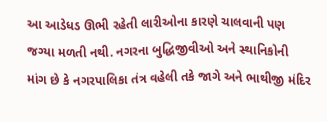આ આડેધડ ઊભી રહેતી લારીઓના કારણે ચાલવાની પણ જગ્યા મળતી નથી. નગરના બુદ્ધિજીવીઓ અને સ્થાનિકોની માંગ છે કે નગરપાલિકા તંત્ર વહેલી તકે જાગે અને ભાથીજી મંદિર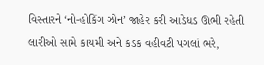વિસ્તારને ‘નો-હોકિંગ ઝોન’ જાહેર કરી આડેધડ ઊભી રહેતી લારીઓ સામે કાયમી અને કડક વહીવટી પગલાં ભરે,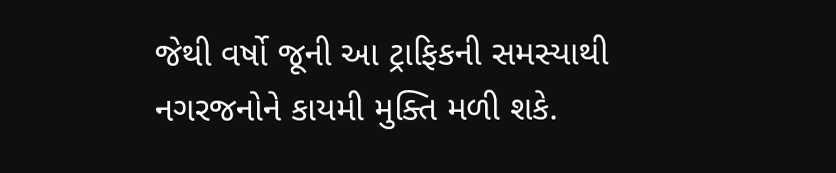જેથી વર્ષો જૂની આ ટ્રાફિકની સમસ્યાથી નગરજનોને કાયમી મુક્તિ મળી શકે.